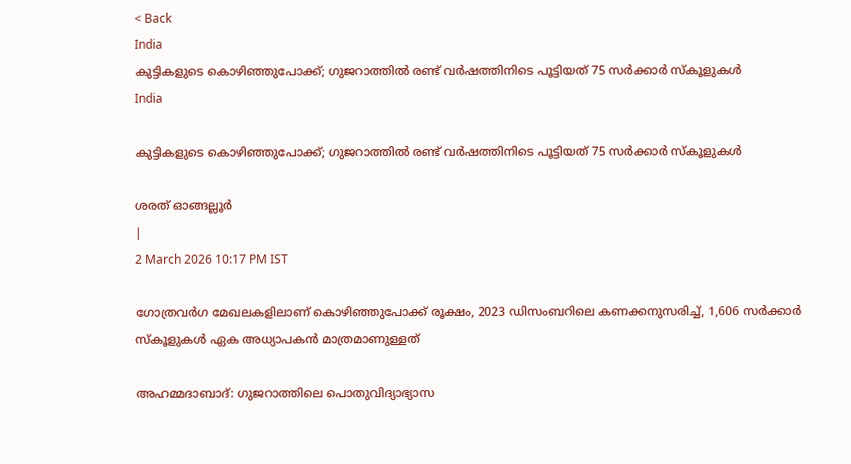< Back
India
കുട്ടികളുടെ കൊഴിഞ്ഞുപോക്ക്; ഗുജറാത്തിൽ രണ്ട് വർഷത്തിനിടെ പൂട്ടിയത് 75 സർക്കാർ സ്‌കൂളുകൾ
India

കുട്ടികളുടെ കൊഴിഞ്ഞുപോക്ക്; ഗുജറാത്തിൽ രണ്ട് വർഷത്തിനിടെ പൂട്ടിയത് 75 സർക്കാർ സ്‌കൂളുകൾ

ശരത് ഓങ്ങല്ലൂർ
|
2 March 2026 10:17 PM IST

ഗോത്രവർഗ മേഖലകളിലാണ് കൊഴിഞ്ഞുപോക്ക് രൂക്ഷം, 2023 ഡിസംബറിലെ കണക്കനുസരിച്ച്, 1,606 സർക്കാർ സ്‌കൂളുകൾ ഏക അധ്യാപകൻ മാത്രമാണുള്ളത്

അഹമ്മദാബാദ്: ഗുജറാത്തിലെ പൊതുവിദ്യാഭ്യാസ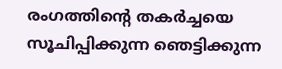രംഗത്തിൻ്റെ തകർച്ചയെ സൂചിപ്പിക്കുന്ന ഞെട്ടിക്കുന്ന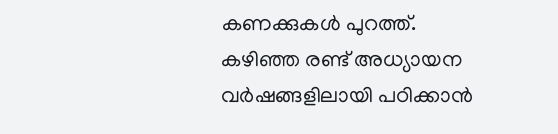കണക്കുകൾ പുറത്ത്. കഴിഞ്ഞ രണ്ട് അധ്യായന വർഷങ്ങളിലായി പഠിക്കാൻ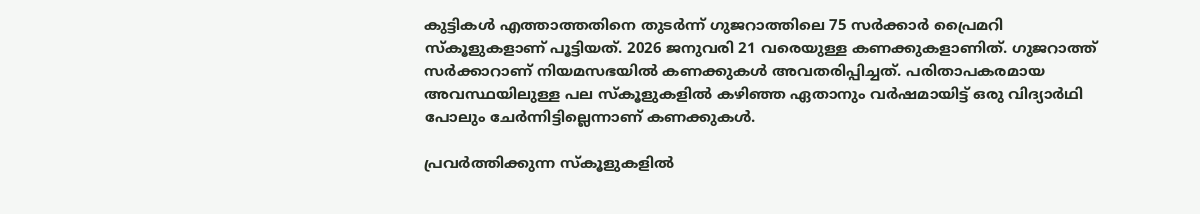കുട്ടികൾ എത്താത്തതിനെ തുടർന്ന് ഗുജറാത്തിലെ 75 സർക്കാർ പ്രൈമറി സ്‌കൂളുകളാണ് പൂട്ടിയത്. 2026 ജനുവരി 21 വരെയുള്ള കണക്കുകളാണിത്. ഗുജറാത്ത് സർക്കാറാണ് നിയമസഭയിൽ കണക്കുകൾ അവതരിപ്പിച്ചത്. പരിതാപകരമായ അവസ്ഥയിലുള്ള പല സ്‌കൂളുകളിൽ കഴിഞ്ഞ ഏതാനും വർഷമായിട്ട് ഒരു വിദ്യാർഥി പോലും ചേർന്നിട്ടില്ലെന്നാണ് കണക്കുകൾ.

പ്രവർത്തിക്കുന്ന സ്‌കൂളുകളിൽ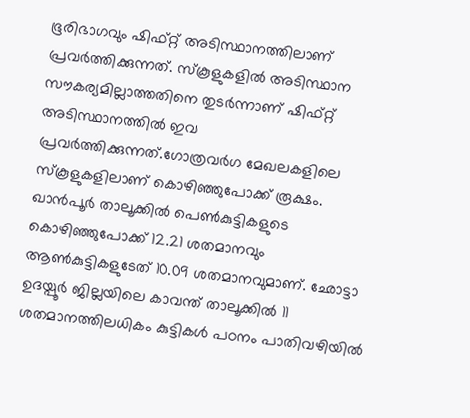ഭൂരിഭാഗവും ഷിഫ്റ്റ് അടിസ്ഥാനത്തിലാണ് പ്രവർത്തിക്കുന്നത്. സ്‌കൂളുകളിൽ അടിസ്ഥാന സൗകര്യമില്ലാത്തതിനെ തുടർന്നാണ് ഷിഫ്റ്റ് അടിസ്ഥാനത്തിൽ ഇവ പ്രവർത്തിക്കുന്നത്.ഗോത്രവർഗ മേഖലകളിലെ സ്‌കൂളുകളിലാണ് കൊഴിഞ്ഞുപോക്ക് രൂക്ഷം. ഖാൻപൂർ താലൂക്കിൽ പെൺകുട്ടികളുടെ കൊഴിഞ്ഞുപോക്ക് 12.21 ശതമാനവും ആൺകുട്ടികളുടേത് 10.09 ശതമാനവുമാണ്. ഛോട്ടാ ഉദയ്പൂർ ജില്ലയിലെ കാവന്ത് താലൂക്കിൽ 11 ശതമാനത്തിലധികം കുട്ടികൾ പഠനം പാതിവഴിയിൽ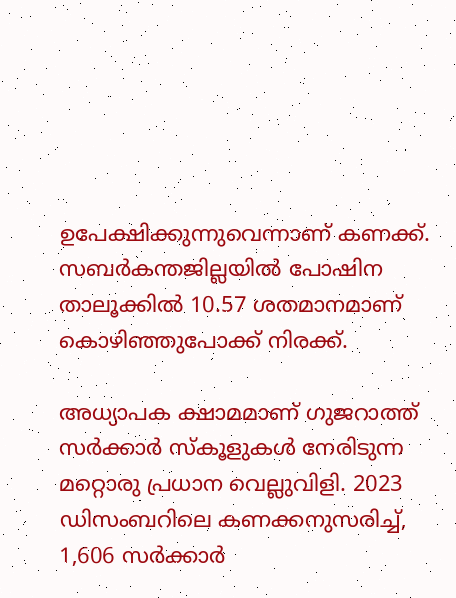ഉപേക്ഷിക്കുന്നുവെന്നാണ് കണക്ക്. സബർകന്തജില്ലയിൽ പോഷിന താലൂക്കിൽ 10.57 ശതമാനമാണ് കൊഴിഞ്ഞുപോക്ക് നിരക്ക്.

അധ്യാപക ക്ഷാമമാണ് ഗുജറാത്ത് സർക്കാർ സ്‌കൂളുകൾ നേരിടുന്ന മറ്റൊരു പ്രധാന വെല്ലുവിളി. 2023 ഡിസംബറിലെ കണക്കനുസരിച്ച്, 1,606 സർക്കാർ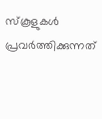സ്‌കൂളുകൾ പ്രവർത്തിക്കുന്നത്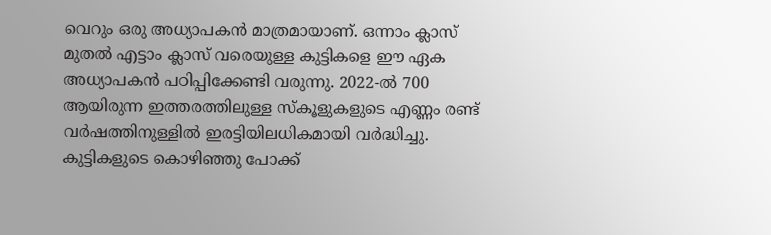വെറും ഒരു അധ്യാപകൻ മാത്രമായാണ്. ഒന്നാം ക്ലാസ് മുതൽ എട്ടാം ക്ലാസ് വരെയുള്ള കുട്ടികളെ ഈ ഏക അധ്യാപകൻ പഠിപ്പിക്കേണ്ടി വരുന്നു. 2022-ൽ 700 ആയിരുന്ന ഇത്തരത്തിലുള്ള സ്‌കൂളുകളുടെ എണ്ണം രണ്ട് വർഷത്തിനുള്ളിൽ ഇരട്ടിയിലധികമായി വർദ്ധിച്ചു. കുട്ടികളുടെ കൊഴിഞ്ഞു പോക്ക്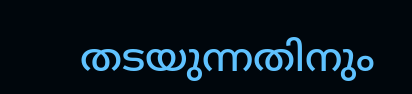തടയുന്നതിനും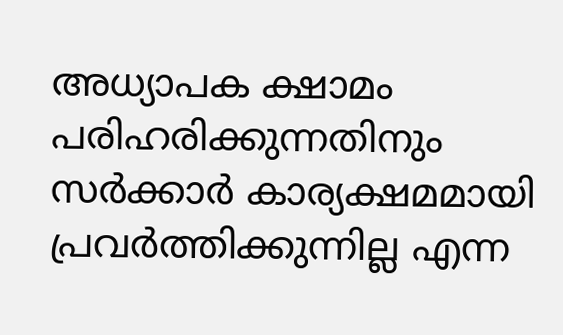അധ്യാപക ക്ഷാമം പരിഹരിക്കുന്നതിനും സർക്കാർ കാര്യക്ഷമമായി പ്രവർത്തിക്കുന്നില്ല എന്ന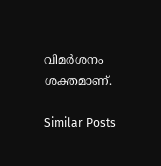വിമർശനം ശക്തമാണ്.

Similar Posts